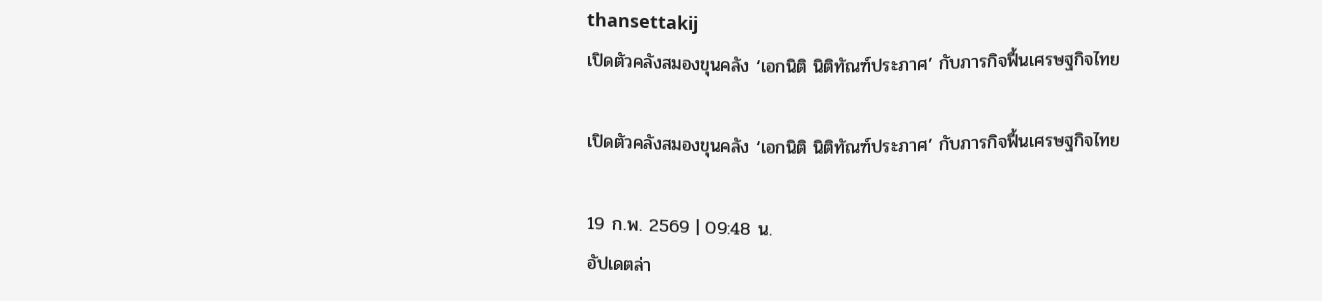thansettakij
เปิดตัวคลังสมองขุนคลัง ‘เอกนิติ นิติทัณฑ์ประภาศ’ กับภารกิจฟื้นเศรษฐกิจไทย

เปิดตัวคลังสมองขุนคลัง ‘เอกนิติ นิติทัณฑ์ประภาศ’ กับภารกิจฟื้นเศรษฐกิจไทย

19 ก.พ. 2569 | 09:48 น.
อัปเดตล่า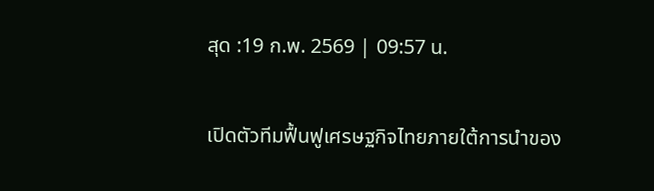สุด :19 ก.พ. 2569 | 09:57 น.

เปิดตัวทีมฟื้นฟูเศรษฐกิจไทยภายใต้การนำของ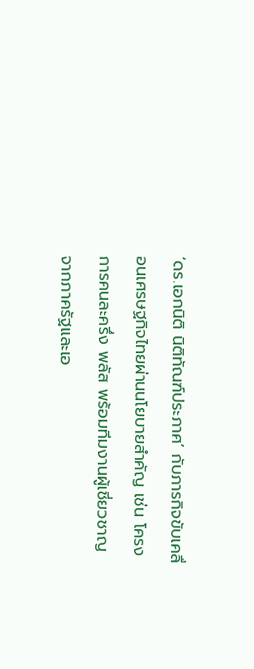‘ดร.เอกนิติ นิติทัณฑ์ประภาศ’ กับภารกิจขับเคลื่อนเศรษฐกิจไทยผ่านนโยบายสำคัญ เช่น โครงการคนละครึ่ง พลัส พร้อมทีมงานผู้เชี่ยวชาญจากภาครัฐและเอ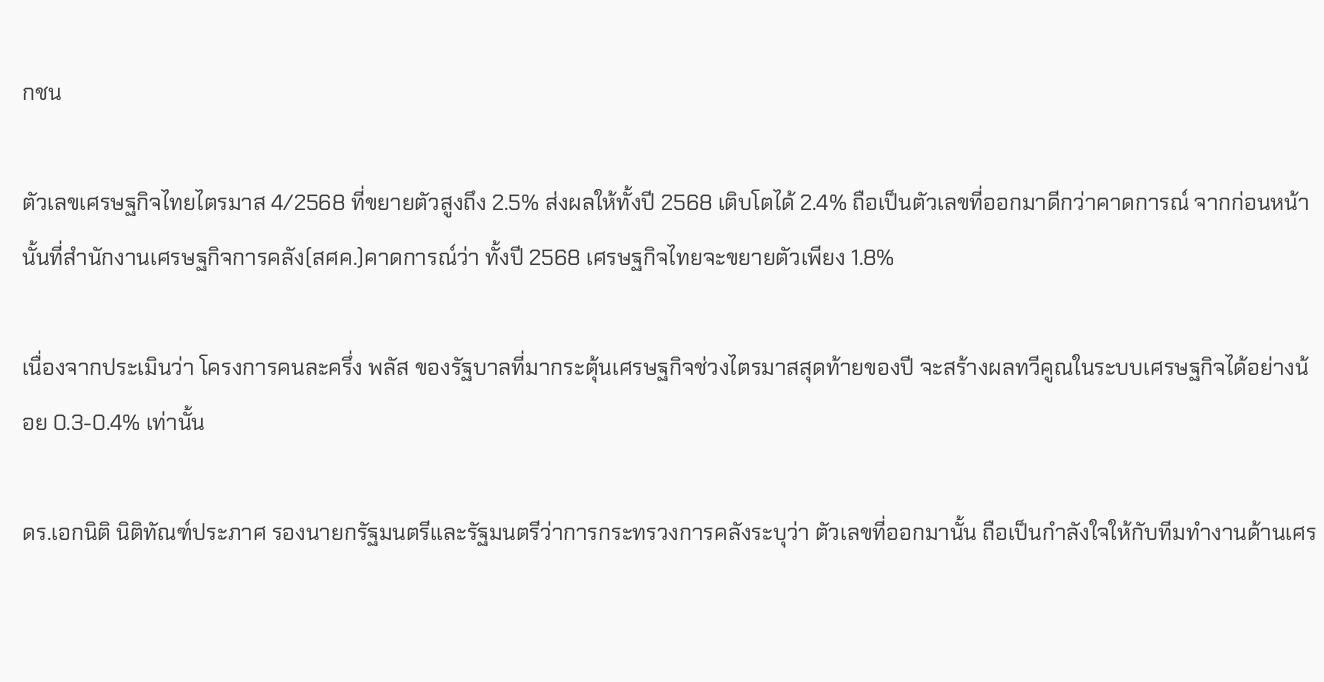กชน

ตัวเลขเศรษฐกิจไทยไตรมาส 4/2568 ที่ขยายตัวสูงถึง 2.5% ส่งผลให้ทั้งปี 2568 เติบโตได้ 2.4% ถือเป็นตัวเลขที่ออกมาดีกว่าคาดการณ์ จากก่อนหน้านั้นที่สำนักงานเศรษฐกิจการคลัง(สศค.)คาดการณ์ว่า ทั้งปี 2568 เศรษฐกิจไทยจะขยายตัวเพียง 1.8%

เนื่องจากประเมินว่า โครงการคนละครึ่ง พลัส ของรัฐบาลที่มากระตุ้นเศรษฐกิจช่วงไตรมาสสุดท้ายของปี จะสร้างผลทวีคูณในระบบเศรษฐกิจได้อย่างน้อย 0.3-0.4% เท่านั้น

ดร.เอกนิติ นิติทัณฑ์ประภาศ รองนายกรัฐมนตรีและรัฐมนตรีว่าการกระทรวงการคลังระบุว่า ตัวเลขที่ออกมานั้น ถือเป็นกำลังใจให้กับทีมทำงานด้านเศร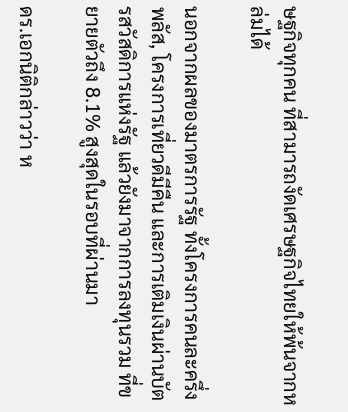ษฐกิจทุกคน ที่สามารถงัดเศรษฐกิจไทยให้พ้นจากหล่มได้

นอกจากผลของมาตรการรัฐ ทั้งโครงการคนละครึ่ง พลัส, โครงการเที่ยวดีมีคืน และการเติมเงินผ่านบัตรสวัสดิการแห่งรัฐ แล้วยังมาจากการลงทุนรวม ที่ขยายตัวถึง 8.1% สูงสุดในรอบที่ผ่านมา

ดร.เอกนิติกล่าวว่า ห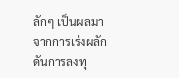ลักๆ เป็นผลมาจากการเร่งผลักดันการลงทุ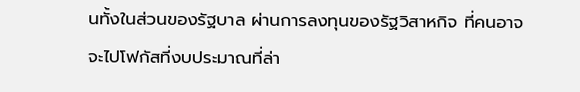นทั้งในส่วนของรัฐบาล ผ่านการลงทุนของรัฐวิสาหกิจ ที่คนอาจจะไปโฟกัสที่งบประมาณที่ล่า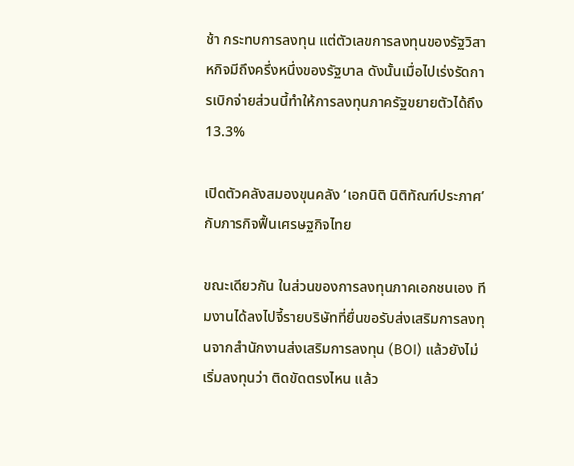ช้า กระทบการลงทุน แต่ตัวเลขการลงทุนของรัฐวิสาหกิจมีถึงครึ่งหนึ่งของรัฐบาล ดังนั้นเมื่อไปเร่งรัดการเบิกจ่ายส่วนนี้ทำให้การลงทุนภาครัฐขยายตัวได้ถึง 13.3%

เปิดตัวคลังสมองขุนคลัง ‘เอกนิติ นิติทัณฑ์ประภาศ’ กับภารกิจฟื้นเศรษฐกิจไทย

ขณะเดียวกัน ในส่วนของการลงทุนภาคเอกชนเอง ทีมงานได้ลงไปจี้รายบริษัทที่ยื่นขอรับส่งเสริมการลงทุนจากสำนักงานส่งเสริมการลงทุน (BOI) แล้วยังไม่เริ่มลงทุนว่า ติดขัดตรงไหน แล้ว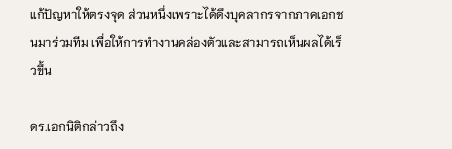แก้ปัญหาให้ตรงจุด ส่วนหนึ่งเพราะได้ดึงบุคลากรจากภาคเอกชนมาร่วมทีม เพื่อให้การทำงานคล่องตัวและสามารถเห็นผลได้เร็วขึ้น

ดร.เอกนิติกล่าวถึง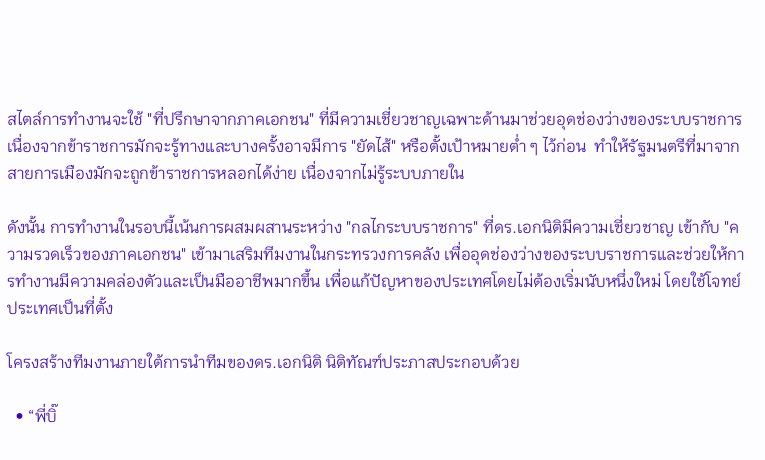สไตล์การทำงานจะใช้ "ที่ปรึกษาจากภาคเอกชน" ที่มีความเชี่ยวชาญเฉพาะด้านมาช่วยอุดช่องว่างของระบบราชการ เนื่องจากข้าราชการมักจะรู้ทางและบางครั้งอาจมีการ "ยัดไส้" หรือตั้งเป้าหมายต่ำ ๆ ไว้ก่อน  ทำให้รัฐมนตรีที่มาจากสายการเมืองมักจะถูกข้าราชการหลอกได้ง่าย เนื่องจากไม่รู้ระบบภายใน

ดังนั้น การทำงานในรอบนี้เน้นการผสมผสานระหว่าง "กลไกระบบราชการ" ที่ดร.เอกนิติมีความเชี่ยวชาญ เข้ากับ "ความรวดเร็วของภาคเอกชน" เข้ามาเสริมทีมงานในกระทรวงการคลัง เพื่ออุดช่องว่างของระบบราชการและช่วยให้การทำงานมีความคล่องตัวและเป็นมืออาชีพมากขึ้น เพื่อแก้ปัญหาของประเทศโดยไม่ต้องเริ่มนับหนึ่งใหม่ โดยใช้โจทย์ประเทศเป็นที่ตั้ง

โครงสร้างทีมงานภายใต้การนำทีมของดร.เอกนิติ นิติทัณฑ์ประภาสประกอบด้วย

  • “พี่บิ๊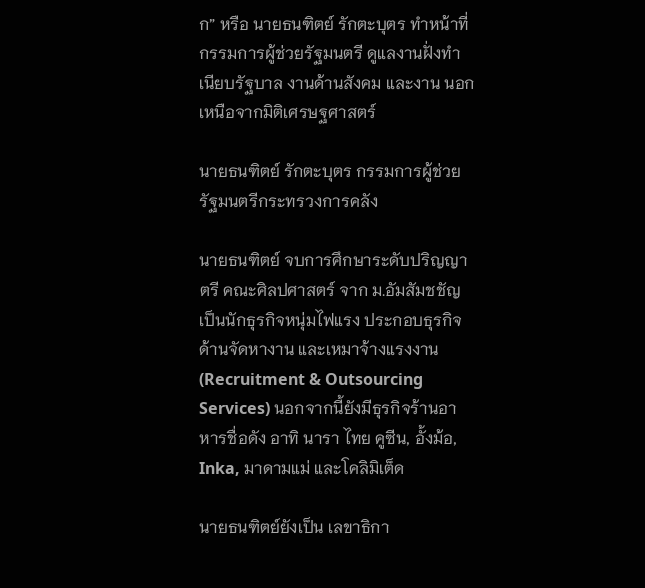ก” หรือ นายธนฑิตย์ รักตะบุตร ทำหน้าที่ กรรมการผู้ช่วยรัฐมนตรี ดูแลงานฝั่งทำเนียบรัฐบาล งานด้านสังคม และงาน นอกเหนือจากมิติเศรษฐศาสตร์

นายธนฑิตย์ รักตะบุตร กรรมการผู้ช่วยรัฐมนตรีกระทรวงการคลัง

นายธนฑิตย์ จบการศึกษาระดับปริญญาตรี คณะศิลปศาสตร์ จาก ม.อัมสัมชชัญ เป็นนักธุรกิจหนุ่มไฟแรง ประกอบธุรกิจด้านจัดหางาน และเหมาจ้างแรงงาน (Recruitment & Outsourcing Services) นอกจากนี้ยังมีธุรกิจร้านอาหารชื่อดัง อาทิ นารา ไทย คูซีน, อั้งม้อ, Inka, มาดามแม่ และโคลิมิเต็ด

นายธนฑิตย์ยังเป็น เลขาธิกา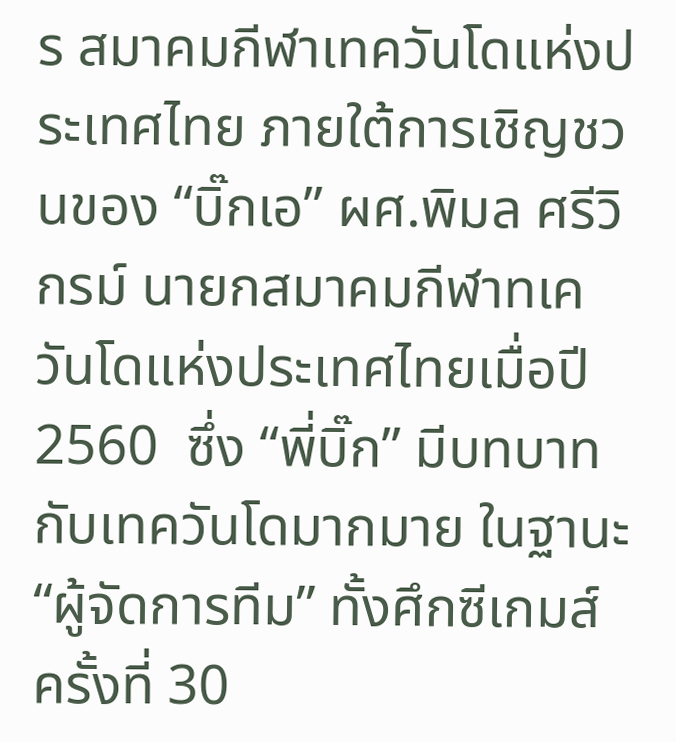ร สมาคมกีฬาเทควันโดแห่งประเทศไทย ภายใต้การเชิญชวนของ “บิ๊กเอ” ผศ.พิมล ศรีวิกรม์ นายกสมาคมกีฬาทเควันโดแห่งประเทศไทยเมื่อปี 2560  ซึ่ง “พี่บิ๊ก” มีบทบาทกับเทควันโดมากมาย ในฐานะ “ผู้จัดการทีม” ทั้งศึกซีเกมส์ ครั้งที่ 30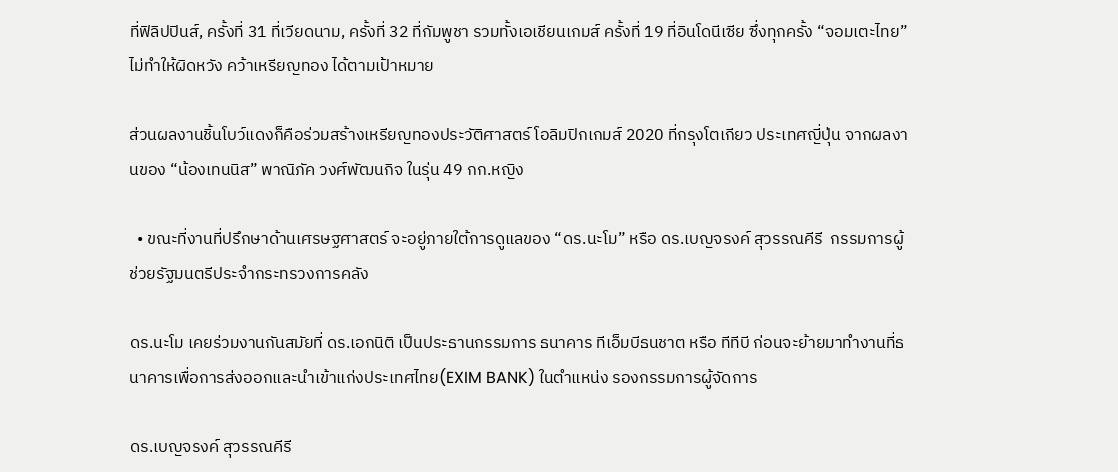ที่ฟิลิปปินส์, ครั้งที่ 31 ที่เวียดนาม, ครั้งที่ 32 ที่กัมพูชา รวมทั้งเอเชียนเกมส์ ครั้งที่ 19 ที่อินโดนีเซีย ซึ่งทุกครั้ง “จอมเตะไทย” ไม่ทำให้ผิดหวัง คว้าเหรียญทอง ได้ตามเป้าหมาย

ส่วนผลงานชิ้นโบว์แดงก็คือร่วมสร้างเหรียญทองประวัติศาสตร์ โอลิมปิกเกมส์ 2020 ที่กรุงโตเกียว ประเทศญี่ปุ่น จากผลงานของ “น้องเทนนิส” พาณิภัค วงศ์พัฒนกิจ ในรุ่น 49 กก.หญิง

  • ขณะที่งานที่ปรึกษาด้านเศรษฐศาสตร์ จะอยู่ภายใต้การดูแลของ “ดร.นะโม” หรือ ดร.เบญจรงค์ สุวรรณคีรี  กรรมการผู้ช่วยรัฐมนตรีประจำกระทรวงการคลัง

ดร.นะโม เคยร่วมงานกันสมัยที่ ดร.เอกนิติ เป็นประธานกรรมการ ธนาคาร ทีเอ็มบีธนชาต หรือ ทีทีบี ก่อนจะย้ายมาทำงานที่ธนาคารเพื่อการส่งออกและนำเข้าแก่งประเทศไทย(EXIM BANK) ในตำแหน่ง รองกรรมการผู้จัดการ

ดร.เบญจรงค์ สุวรรณคีรี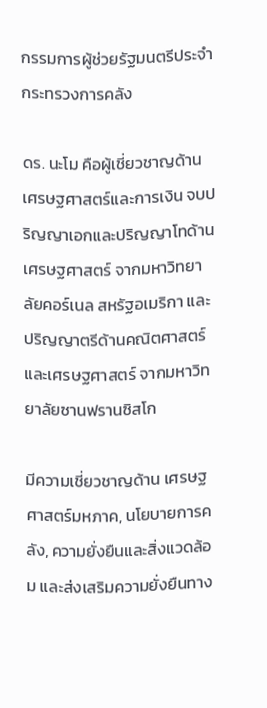กรรมการผู้ช่วยรัฐมนตรีประจำกระทรวงการคลัง

ดร. นะโม คือผู้เชี่ยวชาญด้านเศรษฐศาสตร์และการเงิน จบปริญญาเอกและปริญญาโทด้านเศรษฐศาสตร์ จากมหาวิทยาลัยคอร์เนล สหรัฐอเมริกา และปริญญาตรีด้านคณิตศาสตร์และเศรษฐศาสตร์ จากมหาวิทยาลัยซานฟรานซิสโก

มีความเชี่ยวชาญด้าน เศรษฐศาสตร์มหภาค, นโยบายการคลัง, ความยั่งยืนและสิ่งแวดล้อม และส่งเสริมความยั่งยืนทาง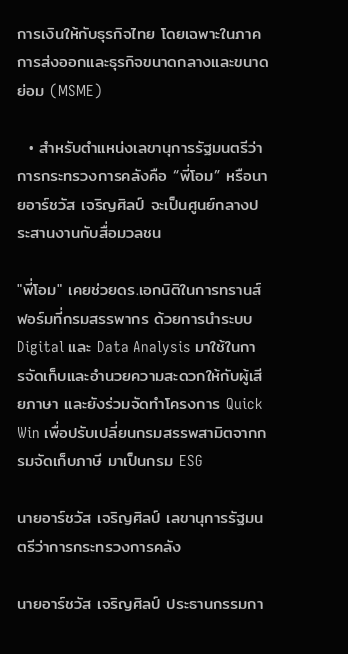การเงินให้กับธุรกิจไทย โดยเฉพาะในภาคการส่งออกและธุรกิจขนาดกลางและขนาดย่อม (MSME)

  • สำหรับตำแหน่งเลขานุการรัฐมนตรีว่าการกระทรวงการคลังคือ “พี่โอม” หรือนายอาร์ชวัส เจริญศิลป์ จะเป็นศูนย์กลางประสานงานกับสื่อมวลชน

"พี่โอม" เคยช่วยดร.เอกนิติในการทรานส์ฟอร์มที่กรมสรรพากร ด้วยการนำระบบ Digital และ Data Analysis มาใช้ในการจัดเก็บและอำนวยความสะดวกให้กับผู้เสียภาษา และยังร่วมจัดทำโครงการ Quick Win เพื่อปรับเปลี่ยนกรมสรรพสามิตจากกรมจัดเก็บภาษี มาเป็นกรม ESG

นายอาร์ชวัส เจริญศิลป์ เลขานุการรัฐมนตรีว่าการกระทรวงการคลัง

นายอาร์ชวัส เจริญศิลป์ ประธานกรรมกา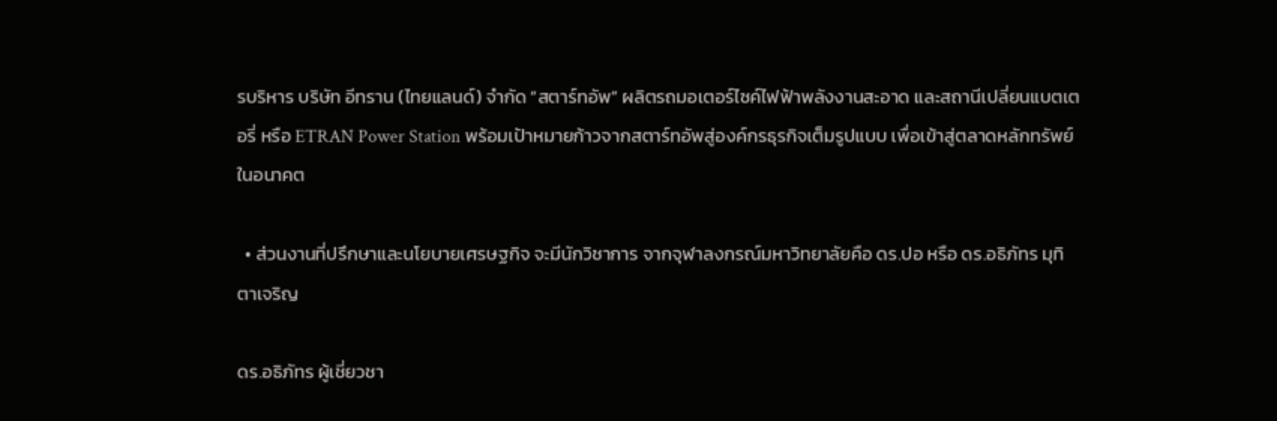รบริหาร บริษัท อีทราน (ไทยแลนด์) จำกัด “สตาร์ทอัพ” ผลิตรถมอเตอร์ไซค์ไฟฟ้าพลังงานสะอาด และสถานีเปลี่ยนแบตเตอรี่ หรือ ETRAN Power Station พร้อมเป้าหมายก้าวจากสตาร์ทอัพสู่องค์กรธุรกิจเต็มรูปแบบ เพื่อเข้าสู่ตลาดหลักทรัพย์ในอนาคต

  • ส่วนงานที่ปรึกษาและนโยบายเศรษฐกิจ จะมีนักวิชาการ จากจุฬาลงกรณ์มหาวิทยาลัยคือ ดร.ปอ หรือ ดร.อธิภัทร มุทิตาเจริญ

ดร.อธิภัทร ผู้เชี่ยวชา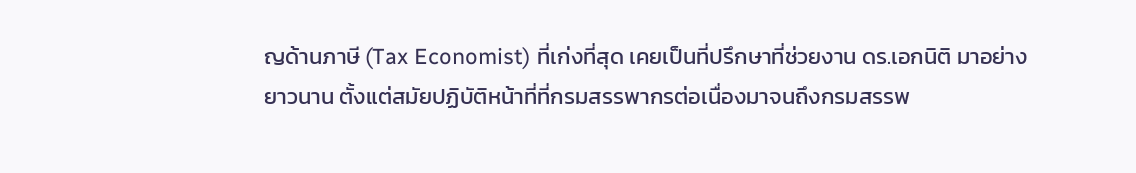ญด้านภาษี (Tax Economist) ที่เก่งที่สุด เคยเป็นที่ปรึกษาที่ช่วยงาน ดร.เอกนิติ มาอย่างยาวนาน ตั้งแต่สมัยปฏิบัติหน้าที่ที่กรมสรรพากรต่อเนื่องมาจนถึงกรมสรรพ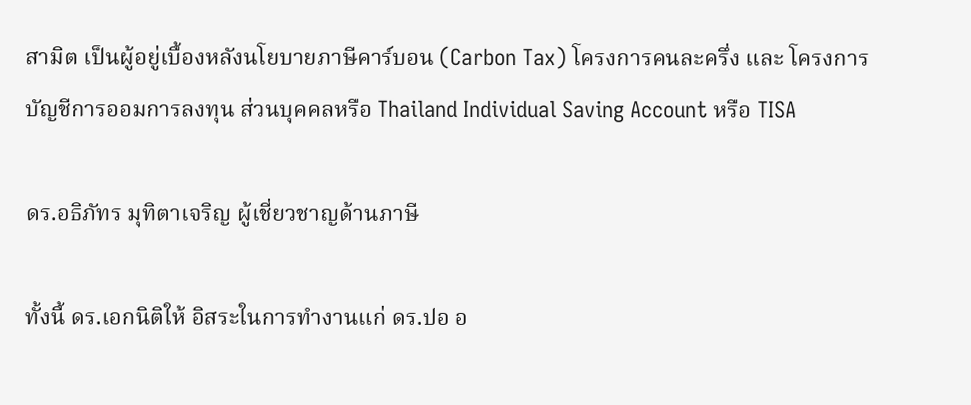สามิต เป็นผู้อยู่เบื้องหลังนโยบายภาษีคาร์บอน (Carbon Tax) โครงการคนละครึ่ง และ โครงการบัญชีการออมการลงทุน ส่วนบุคคลหรือ Thailand Individual Saving Account หรือ TISA

ดร.อธิภัทร มุทิตาเจริญ ผู้เชี่ยวชาญด้านภาษี

ทั้งนี้ ดร.เอกนิติให้ อิสระในการทำงานแก่ ดร.ปอ อ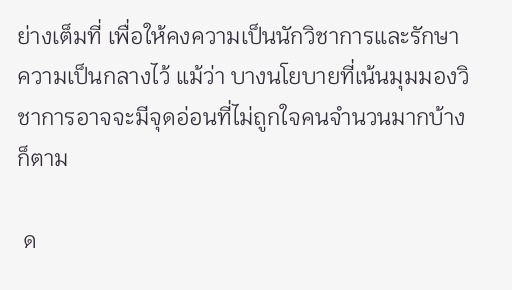ย่างเต็มที่ เพื่อให้คงความเป็นนักวิชาการและรักษาความเป็นกลางไว้ แม้ว่า บางนโยบายที่เน้นมุมมองวิชาการอาจจะมีจุดอ่อนที่ไม่ถูกใจคนจำนวนมากบ้างก็ตาม

 ด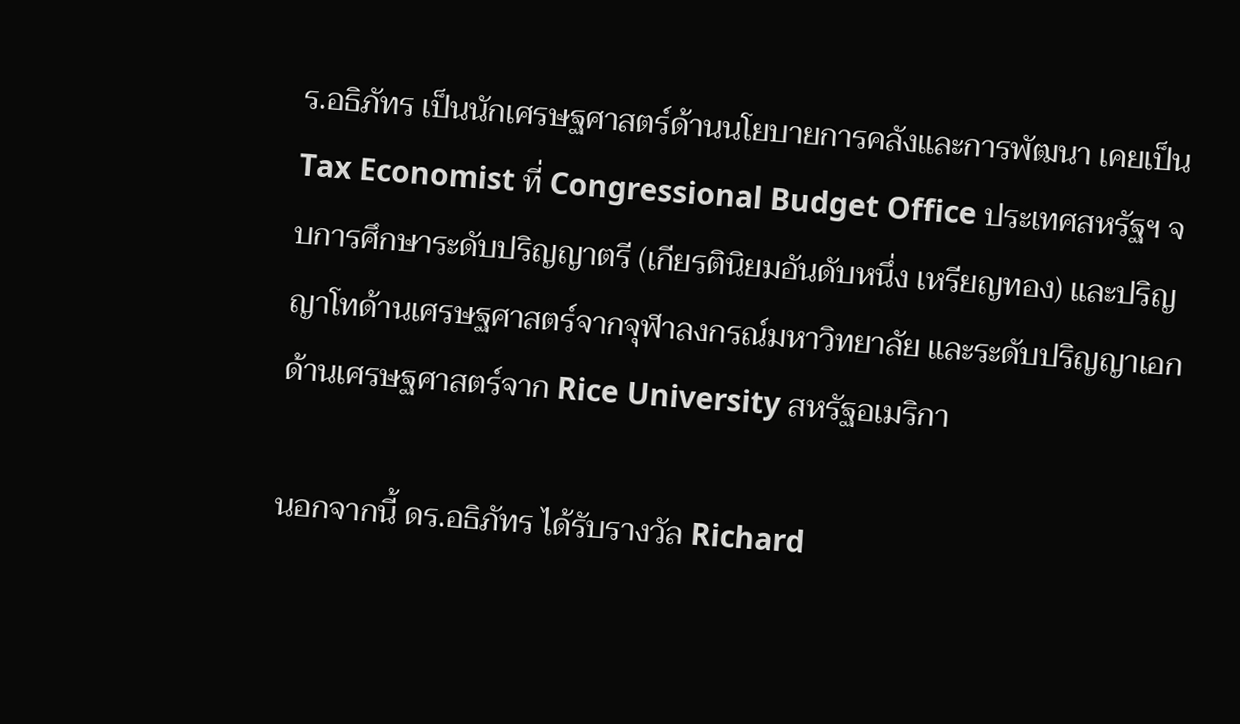ร.อธิภัทร เป็นนักเศรษฐศาสตร์ด้านนโยบายการคลังและการพัฒนา เคยเป็น Tax Economist ที่ Congressional Budget Office ประเทศสหรัฐฯ จบการศึกษาระดับปริญญาตรี (เกียรตินิยมอันดับหนึ่ง เหรียญทอง) และปริญญาโทด้านเศรษฐศาสตร์จากจุฬาลงกรณ์มหาวิทยาลัย และระดับปริญญาเอกด้านเศรษฐศาสตร์จาก Rice University สหรัฐอเมริกา

นอกจากนี้ ดร.อธิภัทร ได้รับรางวัล Richard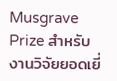Musgrave Prize สำหรับงานวิจัยยอดเยี่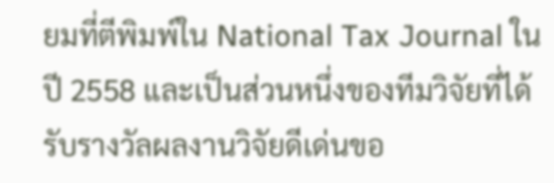ยมที่ตีพิมพ์ใน National Tax Journal ในปี 2558 และเป็นส่วนหนึ่งของทีมวิจัยที่ได้รับรางวัลผลงานวิจัยดีเด่นขอ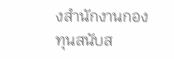งสำนักงานกองทุนสนับส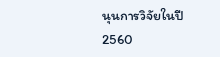นุนการวิจัยในปี 2560